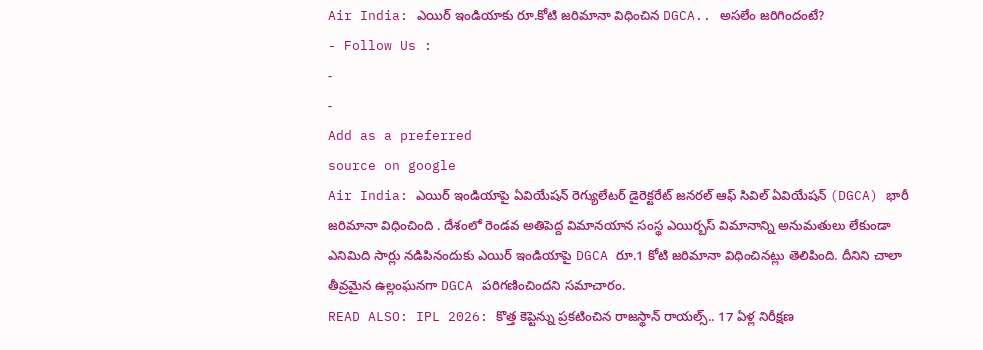Air India: ఎయిర్ ఇండియాకు రూ.కోటి జరిమానా విధించిన DGCA.. అసలేం జరిగిందంటే?
- Follow Us :
-
-
Add as a preferred
source on google
Air India: ఎయిర్ ఇండియాపై ఏవియేషన్ రెగ్యులేటర్ డైరెక్టరేట్ జనరల్ ఆఫ్ సివిల్ ఏవియేషన్ (DGCA) భారీ జరిమానా విధించింది . దేశంలో రెండవ అతిపెద్ద విమానయాన సంస్థ ఎయిర్బస్ విమానాన్ని అనుమతులు లేకుండా ఎనిమిది సార్లు నడిపినందుకు ఎయిర్ ఇండియాపై DGCA రూ.1 కోటి జరిమానా విధించినట్లు తెలిపింది. దీనిని చాలా తీవ్రమైన ఉల్లంఘనగా DGCA పరిగణించిందని సమాచారం.
READ ALSO: IPL 2026: కొత్త కెప్టెన్ను ప్రకటించిన రాజస్థాన్ రాయల్స్.. 17 ఏళ్ల నిరీక్షణ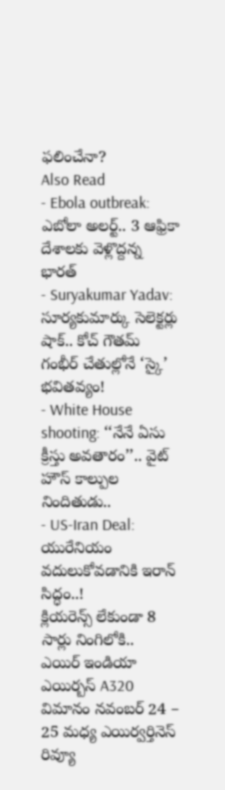ఫలించేనా?
Also Read
- Ebola outbreak: ఎబోలా అలర్ట్.. 3 ఆఫ్రికా దేశాలకు వెళ్లొద్దన్న భారత్
- Suryakumar Yadav: సూర్యకుమార్కు సెలెక్టర్లు షాక్.. కోచ్ గౌతమ్ గంభీర్ చేతుల్లోనే ‘స్కై’ భవితవ్యం!
- White House shooting: ‘‘నేనే ఏసు క్రీస్తు అవతారం’’.. వైట్ హౌస్ కాల్పుల నిందితుడు..
- US-Iran Deal: యురేనియం వదులుకోవడానికి ఇరాన్ సిద్ధం..!
క్లియరెన్స్ లేకుండా 8 సార్లు నింగిలోకి..
ఎయిర్ ఇండియా ఎయిర్బస్ A320 విమానం నవంబర్ 24 – 25 మధ్య ఎయిర్వర్తినెస్ రివ్యూ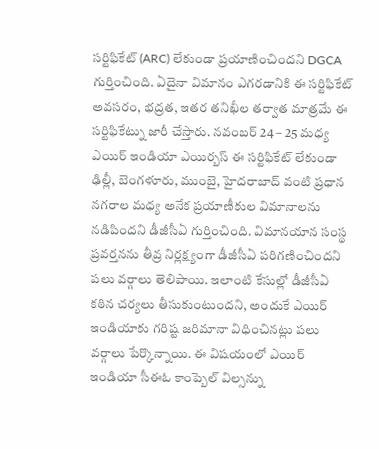సర్టిఫికేట్ (ARC) లేకుండా ప్రయాణించిందని DGCA గుర్తించింది. ఏదైనా విమానం ఎగరడానికి ఈ సర్టిఫికేట్ అవసరం, భద్రత, ఇతర తనిఖీల తర్వాత మాత్రమే ఈ సర్టిఫికేట్ను జారీ చేస్తారు. నవంబర్ 24 – 25 మధ్య ఎయిర్ ఇండియా ఎయిర్బస్ ఈ సర్టిఫికేట్ లేకుండా ఢిల్లీ, బెంగళూరు, ముంబై, హైదరాబాద్ వంటి ప్రధాన నగరాల మధ్య అనేక ప్రయాణీకుల విమానాలను నడిపిందని డీజీసీఏ గుర్తించింది. విమానయాన సంస్థ ప్రవర్తనను తీవ్ర నిర్లక్ష్యంగా డీజీసీఏ పరిగణించిందని పలు వర్గాలు తెలిపాయి. ఇలాంటి కేసుల్లో డీజీసీఏ కఠిన చర్యలు తీసుకుంటుందని, అందుకే ఎయిర్ ఇండియాకు గరిష్ట జరిమానా విధించినట్లు పలు వర్గాలు పేర్కొన్నాయి. ఈ విషయంలో ఎయిర్ ఇండియా సీఈఓ కాంప్బెల్ విల్సన్ను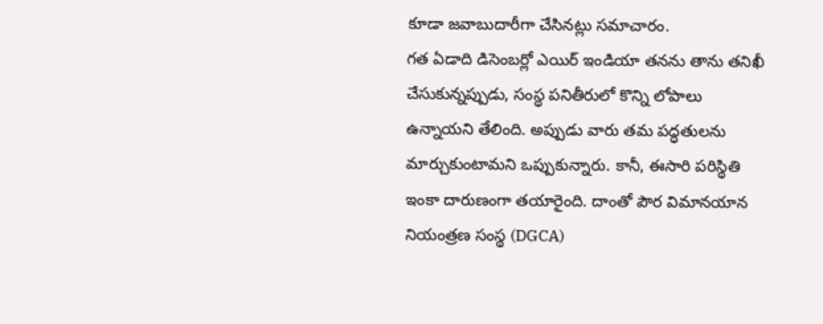కూడా జవాబుదారీగా చేసినట్లు సమాచారం.
గత ఏడాది డిసెంబర్లో ఎయిర్ ఇండియా తనను తాను తనిఖీ చేసుకున్నప్పుడు, సంస్థ పనితీరులో కొన్ని లోపాలు ఉన్నాయని తేలింది. అప్పుడు వారు తమ పద్ధతులను మార్చుకుంటామని ఒప్పుకున్నారు. కానీ, ఈసారి పరిస్థితి ఇంకా దారుణంగా తయారైంది. దాంతో పౌర విమానయాన నియంత్రణ సంస్థ (DGCA)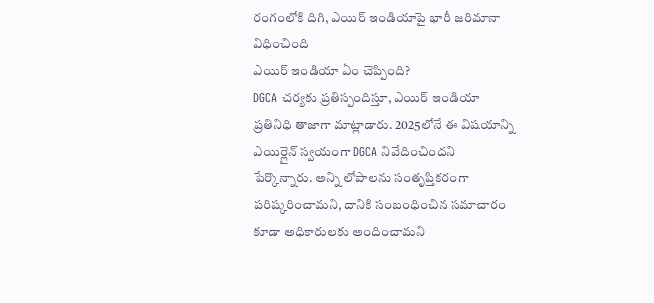రంగంలోకి దిగి, ఎయిర్ ఇండియాపై భారీ జరిమానా విధించింది
ఎయిర్ ఇండియా ఏం చెప్పింది?
DGCA చర్యకు ప్రతిస్పందిస్తూ, ఎయిర్ ఇండియా ప్రతినిధి తాజాగా మాట్లాడారు. 2025లోనే ఈ విషయాన్ని ఎయిర్లైన్ స్వయంగా DGCA నివేదించిందని పేర్కొన్నారు. అన్ని లోపాలను సంతృప్తికరంగా పరిష్కరించామని, దానికి సంబంధించిన సమాచారం కూడా అధికారులకు అందించామని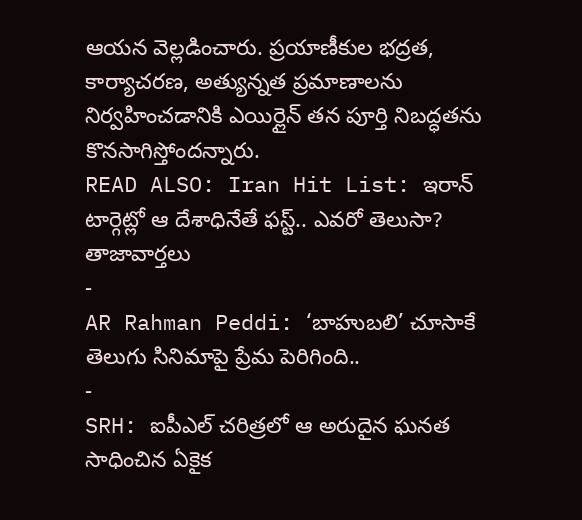ఆయన వెల్లడించారు. ప్రయాణీకుల భద్రత, కార్యాచరణ, అత్యున్నత ప్రమాణాలను నిర్వహించడానికి ఎయిర్లైన్ తన పూర్తి నిబద్ధతను కొనసాగిస్తోందన్నారు.
READ ALSO: Iran Hit List: ఇరాన్ టార్గెట్లో ఆ దేశాధినేతే ఫస్ట్.. ఎవరో తెలుసా?
తాజావార్తలు
-
AR Rahman Peddi: ‘బాహుబలి’ చూసాకే తెలుగు సినిమాపై ప్రేమ పెరిగింది..
-
SRH: ఐపీఎల్ చరిత్రలో ఆ అరుదైన ఘనత సాధించిన ఏకైక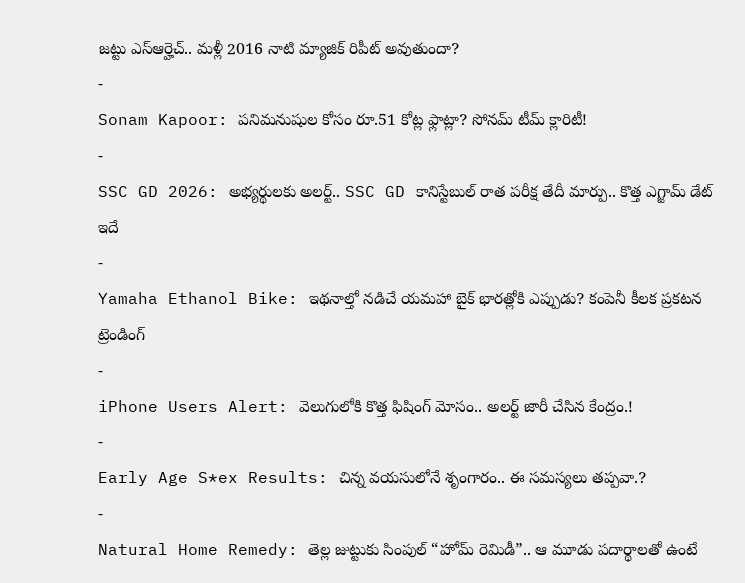జట్టు ఎస్ఆర్హెచ్.. మళ్లీ 2016 నాటి మ్యాజిక్ రిపీట్ అవుతుందా?
-
Sonam Kapoor: పనిమనుషుల కోసం రూ.51 కోట్ల ఫ్లాట్లా? సోనమ్ టీమ్ క్లారిటీ!
-
SSC GD 2026: అభ్యర్థులకు అలర్ట్.. SSC GD కానిస్టేబుల్ రాత పరీక్ష తేదీ మార్పు.. కొత్త ఎగ్జామ్ డేట్ ఇదే
-
Yamaha Ethanol Bike: ఇథనాల్తో నడిచే యమహా బైక్ భారత్లోకి ఎప్పుడు? కంపెనీ కీలక ప్రకటన
ట్రెండింగ్
-
iPhone Users Alert: వెలుగులోకి కొత్త ఫిషింగ్ మోసం.. అలర్ట్ జారీ చేసిన కేంద్రం.!
-
Early Age S*ex Results: చిన్న వయసులోనే శృంగారం.. ఈ సమస్యలు తప్పవా.?
-
Natural Home Remedy: తెల్ల జుట్టుకు సింపుల్ “హోమ్ రెమిడీ”.. ఆ మూడు పదార్థాలతో ఉంటే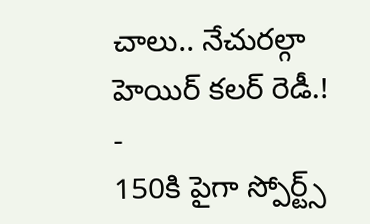చాలు.. నేచురల్గా హెయిర్ కలర్ రెడీ.!
-
150కి పైగా స్పోర్ట్స్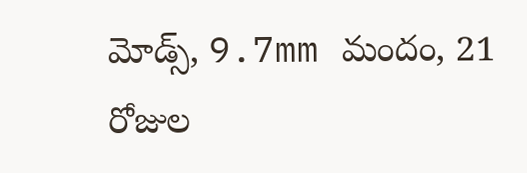మోడ్స్, 9.7mm మందం, 21 రోజుల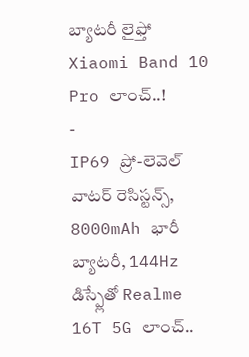బ్యాటరీ లైఫ్తో Xiaomi Band 10 Pro లాంచ్..!
-
IP69 ప్రో-లెవెల్ వాటర్ రెసిస్టన్స్, 8000mAh భారీ బ్యాటరీ, 144Hz డిస్ప్లేతో Realme 16T 5G లాంచ్..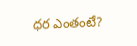ధర ఎంతంటే?